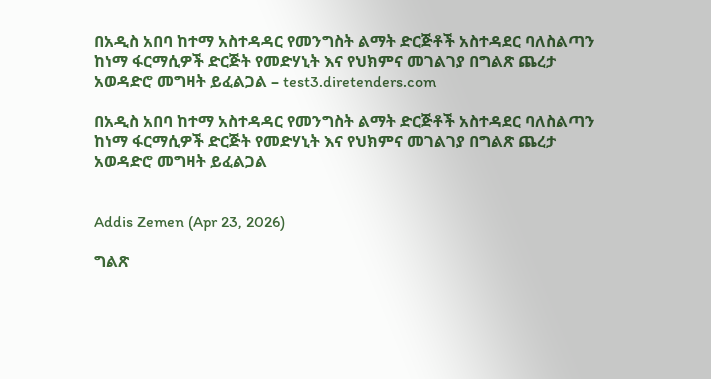በአዲስ አበባ ከተማ አስተዳዳር የመንግስት ልማት ድርጅቶች አስተዳደር ባለስልጣን ከነማ ፋርማሲዎች ድርጅት የመድሃኒት እና የህክምና መገልገያ በግልጽ ጨረታ አወዳድሮ መግዛት ይፈልጋል – test3.diretenders.com

በአዲስ አበባ ከተማ አስተዳዳር የመንግስት ልማት ድርጅቶች አስተዳደር ባለስልጣን ከነማ ፋርማሲዎች ድርጅት የመድሃኒት እና የህክምና መገልገያ በግልጽ ጨረታ አወዳድሮ መግዛት ይፈልጋል


Addis Zemen (Apr 23, 2026)

ግልጽ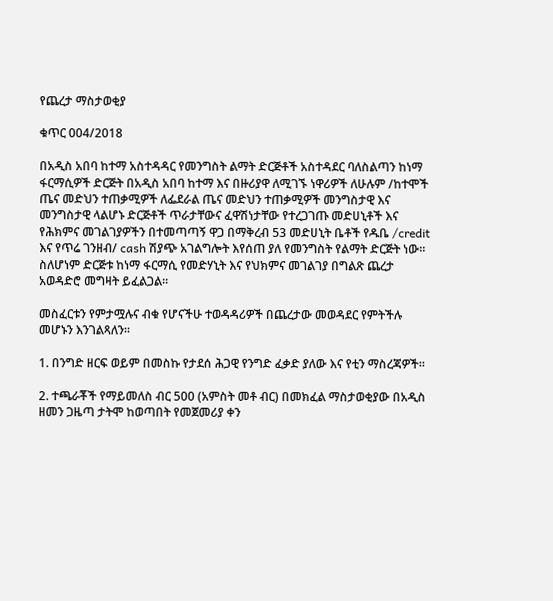የጨረታ ማስታወቂያ

ቁጥር 004/2018

በአዲስ አበባ ከተማ አስተዳዳር የመንግስት ልማት ድርጅቶች አስተዳደር ባለስልጣን ከነማ ፋርማሲዎች ድርጅት በአዲስ አበባ ከተማ እና በዙሪያዋ ለሚገኙ ነዋሪዎች ለሁሉም /ከተሞች ጤና መድህን ተጠቃሚዎች ለፌደራል ጤና መድህን ተጠቃሚዎች መንግስታዊ እና መንግስታዊ ላልሆኑ ድርጅቶች ጥራታቸውና ፈዋሽነታቸው የተረጋገጡ መድሀኒቶች እና የሕክምና መገልገያዎችን በተመጣጣኝ ዋጋ በማቅረብ 53 መድሀኒት ቤቶች የዱቤ /credit እና የጥሬ ገንዘብ/ cash ሽያጭ አገልግሎት እየሰጠ ያለ የመንግስት የልማት ድርጅት ነው። ስለሆነም ድርጅቱ ከነማ ፋርማሲ የመድሃኒት እና የህክምና መገልገያ በግልጽ ጨረታ አወዳድሮ መግዛት ይፈልጋል።

መስፈርቱን የምታሟሉና ብቁ የሆናችሁ ተወዳዳሪዎች በጨረታው መወዳደር የምትችሉ መሆኑን እንገልጻለን።

1. በንግድ ዘርፍ ወይም በመስኩ የታደሰ ሕጋዊ የንግድ ፈቃድ ያለው እና የቲን ማስረጃዎች።

2. ተጫራቾች የማይመለስ ብር 500 (አምስት መቶ ብር) በመክፈል ማስታወቂያው በአዲስ ዘመን ጋዜጣ ታትሞ ከወጣበት የመጀመሪያ ቀን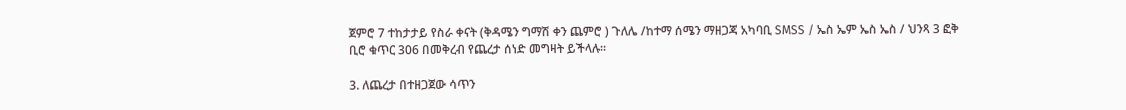ጀምሮ 7 ተከታታይ የስራ ቀናት (ቅዳሜን ግማሽ ቀን ጨምሮ ) ጉለሌ /ከተማ ሰሜን ማዘጋጃ አካባቢ SMSS / ኤስ ኤም ኤስ ኤስ / ህንጻ 3 ፎቅ ቢሮ ቁጥር 306 በመቅረብ የጨረታ ሰነድ መግዛት ይችላሉ።

3. ለጨረታ በተዘጋጀው ሳጥን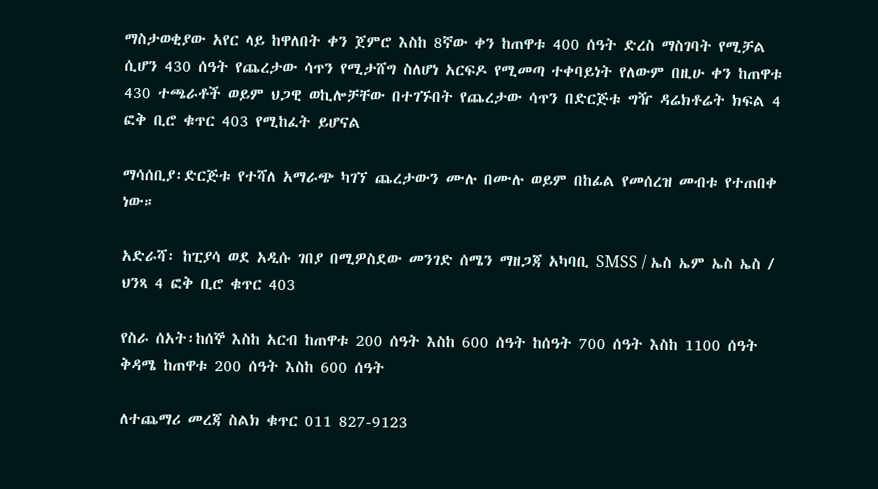ማስታወቂያው አየር ላይ ከዋለበት ቀን ጀምሮ እስከ 8ኛው ቀን ከጠዋቱ 400 ሰዓት ድረስ ማስገባት የሚቻል ሲሆን 430 ሰዓት የጨረታው ሳጥን የሚታሸግ ስለሆነ አርፍዶ የሚመጣ ተቀባይነት የለውም በዚሁ ቀን ከጠዋቱ 430 ተጫራቶች ወይም ህጋዊ ወኪሎቻቸው በተገኙበት የጨረታው ሳጥን በድርጅቱ ግዥ ዳሬክቶሬት ክፍል 4 ፎቅ ቢሮ ቁጥር 403 የሚከፈት ይሆናል

ማሳሰቢያ፡ድርጅቱ የተሻለ አማራጭ ካገኘ ጨረታውን ሙሉ በሙሉ ወይም በከፊል የመሰረዝ መብቱ የተጠበቀ ነው።

አድራሻ፡ ከፒያሳ ወደ አዲሱ ገበያ በሚዎስደው መንገድ ሰሜን ማዘጋጃ አካባቢ SMSS / ኤስ ኤም ኤስ ኤስ / ህንጻ 4 ፎቅ ቢሮ ቁጥር 403

የስራ ሰአት፡ከሰኞ እስከ አርብ ከጠዋቱ 200 ሰዓት እስከ 600 ሰዓት ከሰዓት 700 ሰዓት እስከ 1100 ሰዓት ቅዳሜ ከጠዋቱ 200 ሰዓት እስከ 600 ሰዓት

ለተጨማሪ መረጃ ስልክ ቁጥር 011 827-9123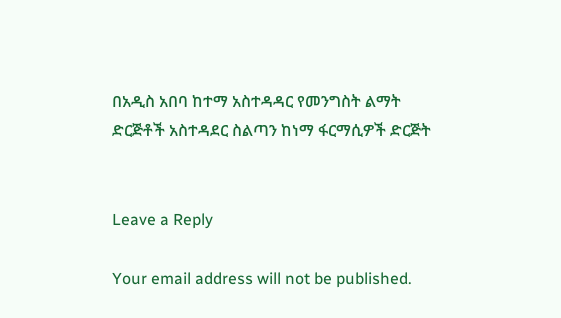በአዲስ አበባ ከተማ አስተዳዳር የመንግስት ልማት ድርጅቶች አስተዳደር ስልጣን ከነማ ፋርማሲዎች ድርጅት


Leave a Reply

Your email address will not be published.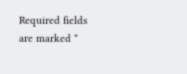Required fields are marked *